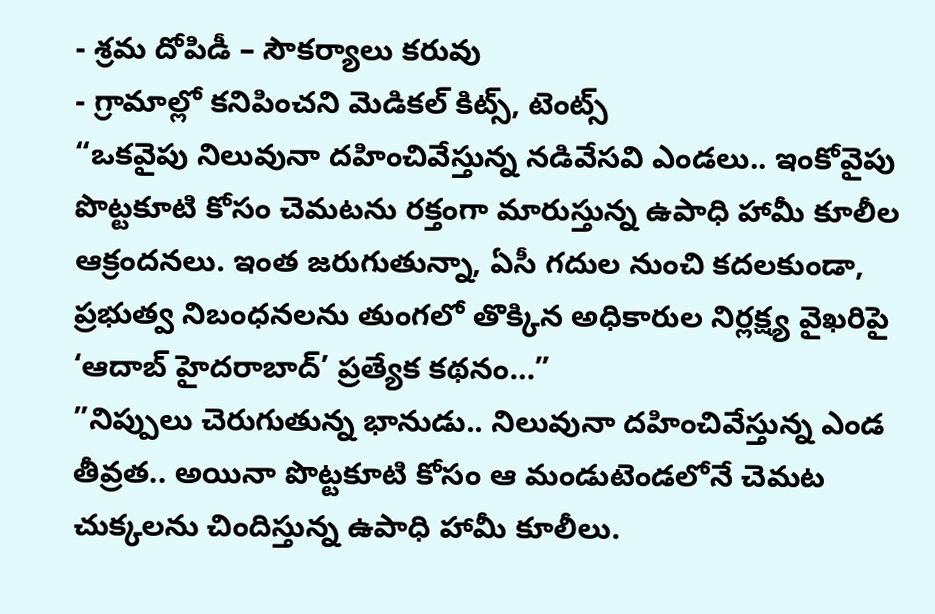- శ్రమ దోపిడీ – సౌకర్యాలు కరువు
- గ్రామాల్లో కనిపించని మెడికల్ కిట్స్, టెంట్స్
“ఒకవైపు నిలువునా దహించివేస్తున్న నడివేసవి ఎండలు.. ఇంకోవైపు పొట్టకూటి కోసం చెమటను రక్తంగా మారుస్తున్న ఉపాధి హామీ కూలీల ఆక్రందనలు. ఇంత జరుగుతున్నా, ఏసీ గదుల నుంచి కదలకుండా, ప్రభుత్వ నిబంధనలను తుంగలో తొక్కిన అధికారుల నిర్లక్ష్య వైఖరిపై ‘ఆదాబ్ హైదరాబాద్’ ప్రత్యేక కథనం…”
”నిప్పులు చెరుగుతున్న భానుడు.. నిలువునా దహించివేస్తున్న ఎండ తీవ్రత.. అయినా పొట్టకూటి కోసం ఆ మండుటెండలోనే చెమట చుక్కలను చిందిస్తున్న ఉపాధి హామీ కూలీలు.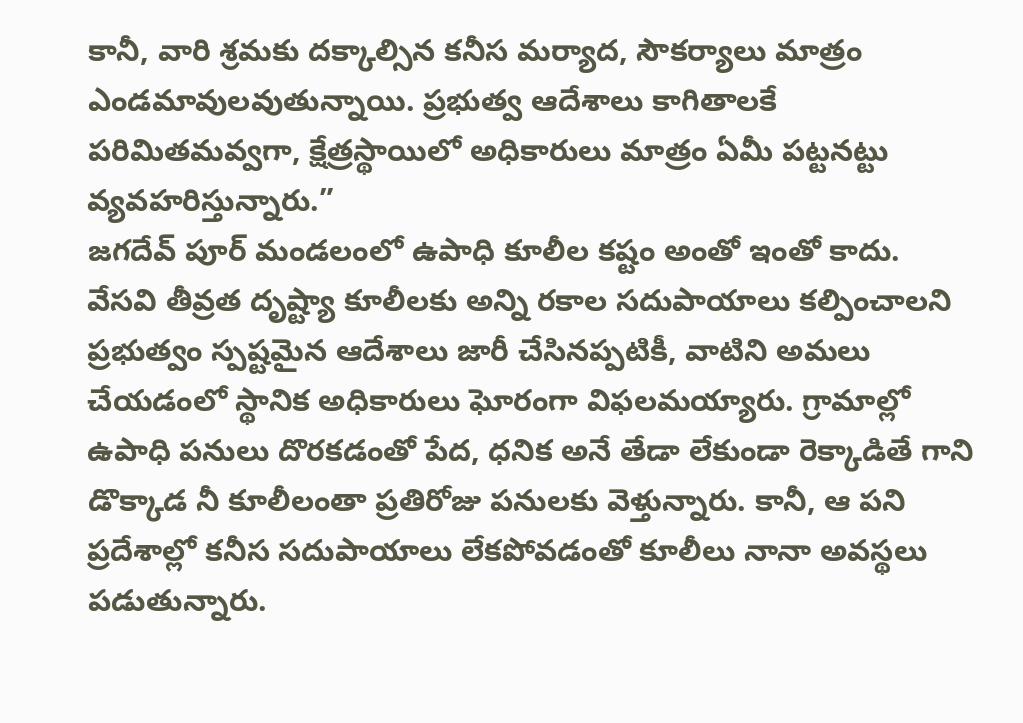కానీ, వారి శ్రమకు దక్కాల్సిన కనీస మర్యాద, సౌకర్యాలు మాత్రం ఎండమావులవుతున్నాయి. ప్రభుత్వ ఆదేశాలు కాగితాలకే పరిమితమవ్వగా, క్షేత్రస్థాయిలో అధికారులు మాత్రం ఏమీ పట్టనట్టు వ్యవహరిస్తున్నారు.”
జగదేవ్ పూర్ మండలంలో ఉపాధి కూలీల కష్టం అంతో ఇంతో కాదు. వేసవి తీవ్రత దృష్ట్యా కూలీలకు అన్ని రకాల సదుపాయాలు కల్పించాలని ప్రభుత్వం స్పష్టమైన ఆదేశాలు జారీ చేసినప్పటికీ, వాటిని అమలు చేయడంలో స్థానిక అధికారులు ఘోరంగా విఫలమయ్యారు. గ్రామాల్లో ఉపాధి పనులు దొరకడంతో పేద, ధనిక అనే తేడా లేకుండా రెక్కాడితే గాని డొక్కాడ నీ కూలీలంతా ప్రతిరోజు పనులకు వెళ్తున్నారు. కానీ, ఆ పని ప్రదేశాల్లో కనీస సదుపాయాలు లేకపోవడంతో కూలీలు నానా అవస్థలు పడుతున్నారు.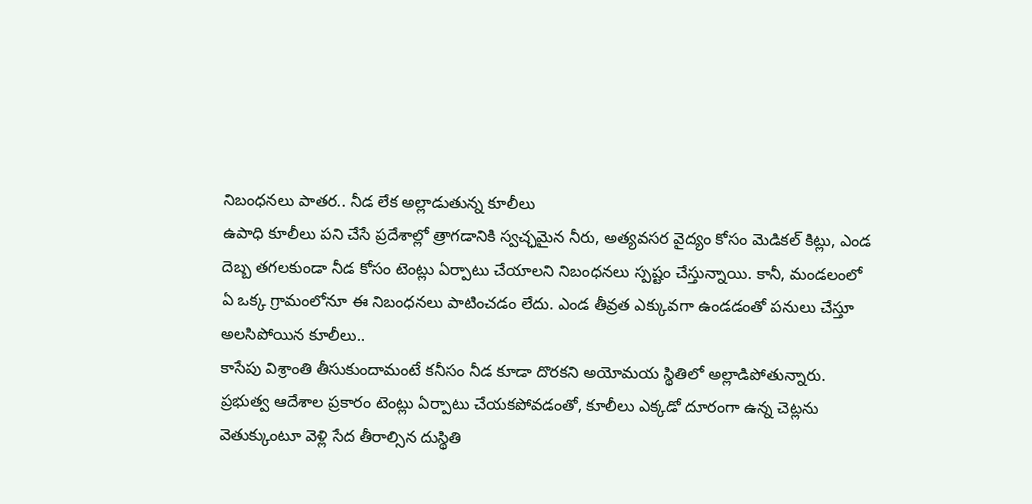నిబంధనలు పాతర.. నీడ లేక అల్లాడుతున్న కూలీలు
ఉపాధి కూలీలు పని చేసే ప్రదేశాల్లో త్రాగడానికి స్వచ్ఛమైన నీరు, అత్యవసర వైద్యం కోసం మెడికల్ కిట్లు, ఎండ దెబ్బ తగలకుండా నీడ కోసం టెంట్లు ఏర్పాటు చేయాలని నిబంధనలు స్పష్టం చేస్తున్నాయి. కానీ, మండలంలో ఏ ఒక్క గ్రామంలోనూ ఈ నిబంధనలు పాటించడం లేదు. ఎండ తీవ్రత ఎక్కువగా ఉండడంతో పనులు చేస్తూ అలసిపోయిన కూలీలు..
కాసేపు విశ్రాంతి తీసుకుందామంటే కనీసం నీడ కూడా దొరకని అయోమయ స్థితిలో అల్లాడిపోతున్నారు. ప్రభుత్వ ఆదేశాల ప్రకారం టెంట్లు ఏర్పాటు చేయకపోవడంతో, కూలీలు ఎక్కడో దూరంగా ఉన్న చెట్లను వెతుక్కుంటూ వెళ్లి సేద తీరాల్సిన దుస్థితి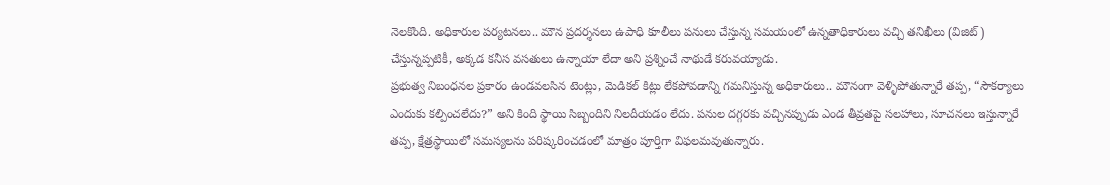నెలకొంది. అధికారుల పర్యటనలు.. మౌన ప్రదర్శనలు ఉపాధి కూలీలు పనులు చేస్తున్న సమయంలో ఉన్నతాధికారులు వచ్చి తనిఖీలు (విజిట్) చేస్తున్నప్పటికీ, అక్కడ కనీస వసతులు ఉన్నాయా లేదా అని ప్రశ్నించే నాథుడే కరువయ్యాడు.
ప్రభుత్వ నిబంధనల ప్రకారం ఉండవలసిన టెంట్లు, మెడికల్ కిట్లు లేకపోవడాన్ని గమనిస్తున్న అధికారులు.. మౌనంగా వెళ్ళిపోతున్నారే తప్ప, “సౌకర్యాలు ఎందుకు కల్పించలేదు?” అని కింది స్థాయి సిబ్బందిని నిలదీయడం లేదు. పనుల దగ్గరకు వచ్చినప్పుడు ఎండ తీవ్రతపై సలహాలు, సూచనలు ఇస్తున్నారే తప్ప, క్షేత్రస్థాయిలో సమస్యలను పరిష్కరించడంలో మాత్రం పూర్తిగా విఫలమవుతున్నారు.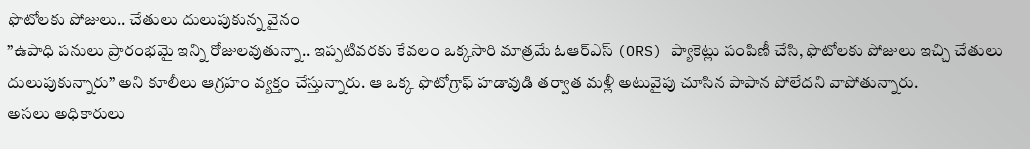ఫొటోలకు పోజులు.. చేతులు దులుపుకున్న వైనం
”ఉపాధి పనులు ప్రారంభమై ఇన్ని రోజులవుతున్నా.. ఇప్పటివరకు కేవలం ఒక్కసారి మాత్రమే ఓఆర్ఎస్ (ORS) ప్యాకెట్లు పంపిణీ చేసి, ఫొటోలకు పోజులు ఇచ్చి చేతులు దులుపుకున్నారు” అని కూలీలు ఆగ్రహం వ్యక్తం చేస్తున్నారు. ఆ ఒక్క ఫొటోగ్రాఫ్ హడావుడి తర్వాత మళ్లీ అటువైపు చూసిన పాపాన పోలేదని వాపోతున్నారు.
అసలు అధికారులు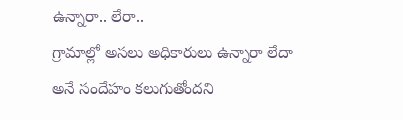ఉన్నారా.. లేరా..
గ్రామాల్లో అసలు అధికారులు ఉన్నారా లేదా అనే సందేహం కలుగుతోందని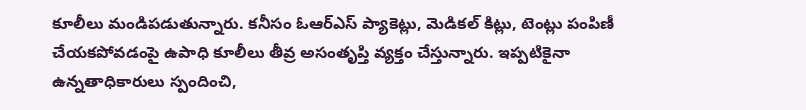కూలీలు మండిపడుతున్నారు. కనీసం ఓఆర్ఎస్ ప్యాకెట్లు, మెడికల్ కిట్లు, టెంట్లు పంపిణీ చేయకపోవడంపై ఉపాధి కూలీలు తీవ్ర అసంతృప్తి వ్యక్తం చేస్తున్నారు. ఇప్పటికైనా ఉన్నతాధికారులు స్పందించి,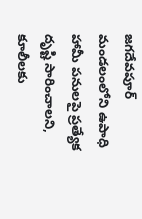జగదేవపూర్ మండలంలోని ఉపాధి హామీ పనులపై ప్రత్యేక దృష్టి సారించాలని, కూలీలకు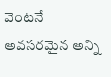వెంటనే అవసరమైన అన్ని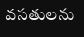వసతులను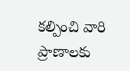కల్పించి వారి ప్రాణాలకు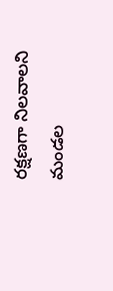రక్షణగా నిలవాలని మండల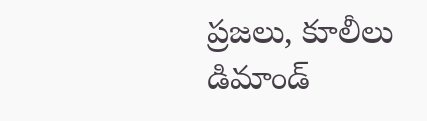ప్రజలు, కూలీలు డిమాండ్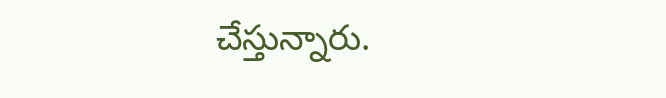చేస్తున్నారు.